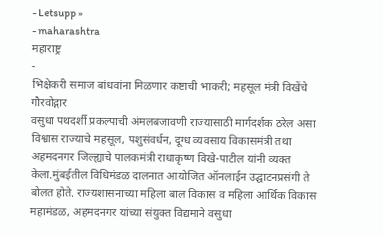- Letsupp »
- maharashtra
महाराष्ट्र
-
भिक्षेकरी समाज बांधवांना मिळणार कष्टाची भाकरी; महसूल मंत्री विखेंचे गौरवोद्गार
वसुधा पथदर्शी प्रकल्पाची अंमलबजावणी राज्यासाठी मार्गदर्शक ठरेल असा विश्वास राज्याचे महसूल, पशुसंवर्धन, दूग्ध व्यवसाय विकासमंत्री तथा अहमदनगर जिल्ह्याचे पालकमंत्री राधाकृष्ण विखे-पाटील यांनी व्यक्त केला.मुंबईतील विधिमंडळ दालनात आयोजित ऑनलाईन उद्घाटनप्रसंगी ते बोलत होते. राज्यशासनाच्या महिला बाल विकास व महिला आर्थिक विकास महामंडळ, अहमदनगर यांच्या संयुक्त विद्यमाने वसुधा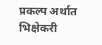प्रकल्प अर्थात भिक्षेकरी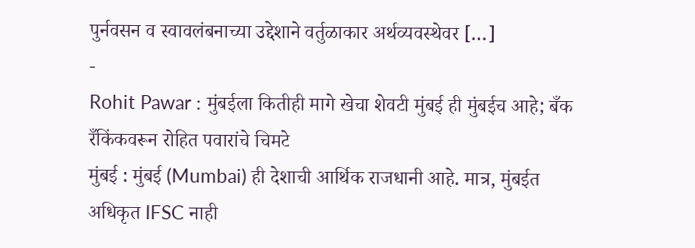पुर्नवसन व स्वावलंबनाच्या उद्देशाने वर्तुळाकार अर्थव्यवस्थेवर […]
-
Rohit Pawar : मुंबईला कितीही मागे खेचा शेवटी मुंबई ही मुंबईच आहे; बँक रँकिंकवरून रोहित पवारांचे चिमटे
मुंबई : मुंबई (Mumbai) ही देशाची आर्थिक राजधानी आहे. मात्र, मुंबईत अधिकृत IFSC नाही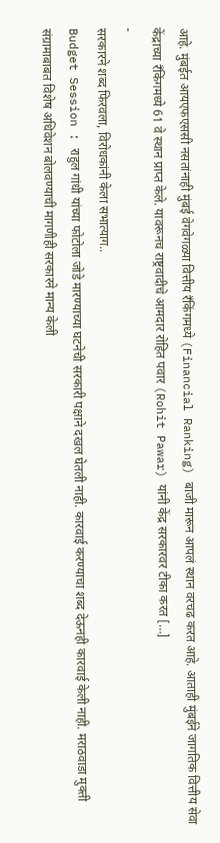आहे. मुंबईत आयएफएससी नसतांनाही मुंबई वेगवेगळ्या वित्तीय रॅंकिंगमध्ये (Financial Ranking) बाजी मारून आपलं स्थान वरचढ करत आहे. आताही मुंबईने जागतिक वित्तीय सेवा केंद्राच्या रॅंकिंगमध्ये 61 वे स्थान प्राप्त केले. यावरूनच राष्ट्रवादीचे आमदार रोहित पवार (Rohit Pawar) यांनी केंद्र सरकारवर टीका करत […]
-
सरकारने शब्द फिरवला, विरोधकांनी केला सभात्याग..
Budget Session : राहुल गांधी यांच्या फोटोला जोडे मारण्याच्या घटनेची सरकारी पक्षाने दखल घेतली नाही. कारवाई करण्याचा शब्द देऊनही कारवाई केली नाही. मराठवाडा मुक्ती संग्रामाबाबत विशेष अधिवेशन बोलवण्याची मागणीही सरकारने मान्य केली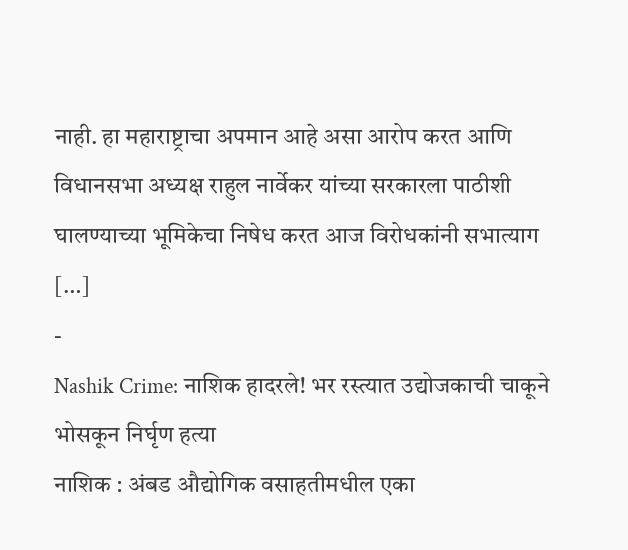नाही. हा महाराष्ट्राचा अपमान आहे असा आरोप करत आणि विधानसभा अध्यक्ष राहुल नार्वेकर यांच्या सरकारला पाठीशी घालण्याच्या भूमिकेचा निषेध करत आज विरोधकांनी सभात्याग […]
-
Nashik Crime: नाशिक हादरले! भर रस्त्यात उद्योजकाची चाकूने भोसकून निर्घृण हत्या
नाशिक : अंबड औद्योगिक वसाहतीमधील एका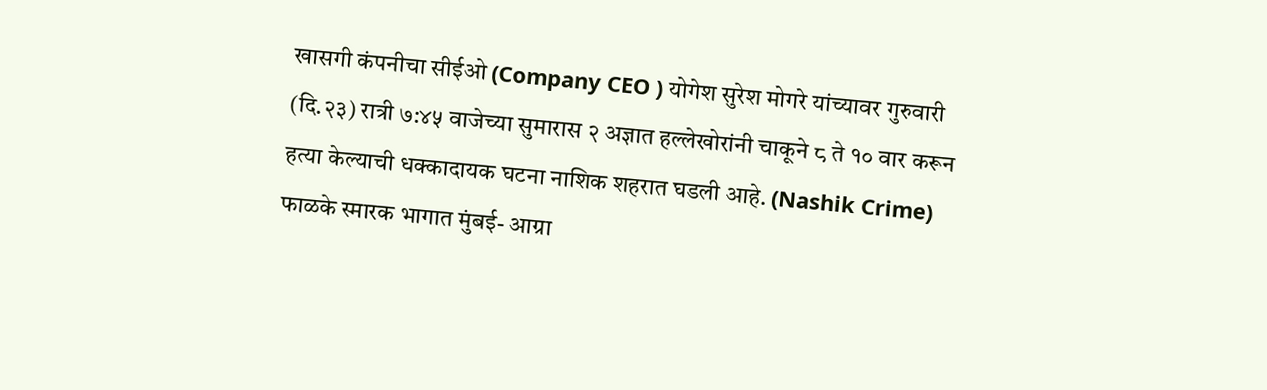खासगी कंपनीचा सीईओ (Company CEO ) योगेश सुरेश मोगरे यांच्यावर गुरुवारी (दि.२३) रात्री ७:४५ वाजेच्या सुमारास २ अज्ञात हल्लेखोरांनी चाकूने ८ ते १० वार करून हत्या केल्याची धक्कादायक घटना नाशिक शहरात घडली आहे. (Nashik Crime) फाळके स्मारक भागात मुंबई- आग्रा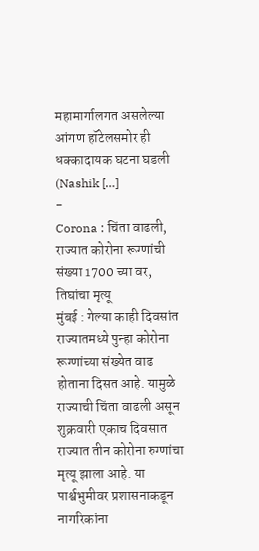महामार्गालगत असलेल्या आंगण हॉटेलसमोर ही धक्कादायक घटना घडली (Nashik […]
-
Corona : चिंता वाढली, राज्यात कोरोना रूग्णांची संख्या 1700 च्या वर, तिघांचा मृत्यू
मुंबई : गेल्या काही दिवसांत राज्यातमध्ये पुन्हा कोरोना रूग्णांच्या संख्येत वाढ होताना दिसत आहे. यामुळे राज्याची चिंता वाढली असून शुक्रवारी एकाच दिवसात राज्यात तीन कोरोना रुग्णांचा मृत्यू झाला आहे. या पार्श्वभुमीवर प्रशासनाकडून नागरिकांना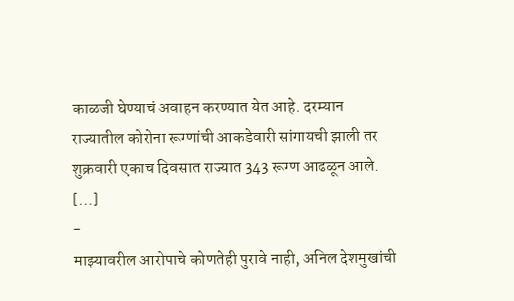काळजी घेण्याचं अवाहन करण्यात येत आहे. दरम्यान राज्यातील कोरोना रूग्णांची आकडेवारी सांगायची झाली तर शुक्रवारी एकाच दिवसात राज्यात 343 रूग्ण आढळून आले. […]
-
माझ्यावरील आरोपाचे कोणतेही पुरावे नाही, अनिल देशमुखांची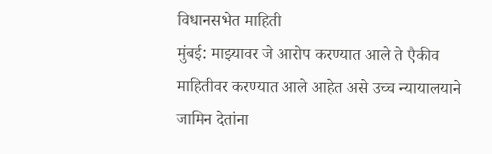विधानसभेत माहिती
मुंबई: माझ्यावर जे आरोप करण्यात आले ते एैकीव माहितीवर करण्यात आले आहेत असे उच्च न्यायालयाने जामिन देतांना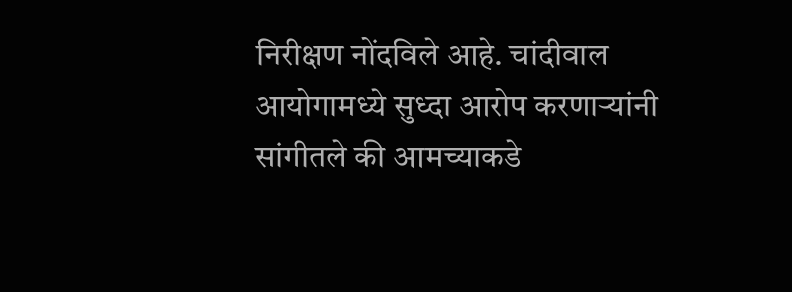निरीक्षण नोंदविले आहे. चांदीवाल आयोगामध्ये सुध्दा आरोप करणाऱ्यांनी सांगीतले की आमच्याकडे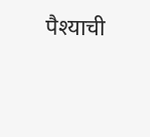पैश्याची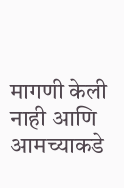मागणी केली नाही आणि आमच्याकडे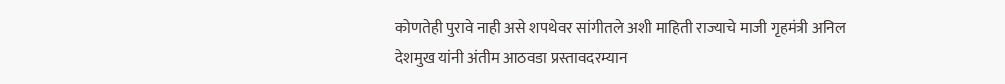कोणतेही पुरावे नाही असे शपथेवर सांगीतले अशी माहिती राज्याचे माजी गृहमंत्री अनिल देशमुख यांनी अंतीम आठवडा प्रस्तावदरम्यान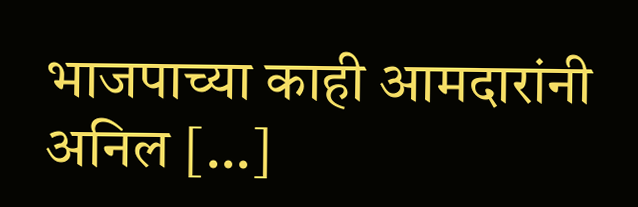भाजपाच्या काही आमदारांनी अनिल […]